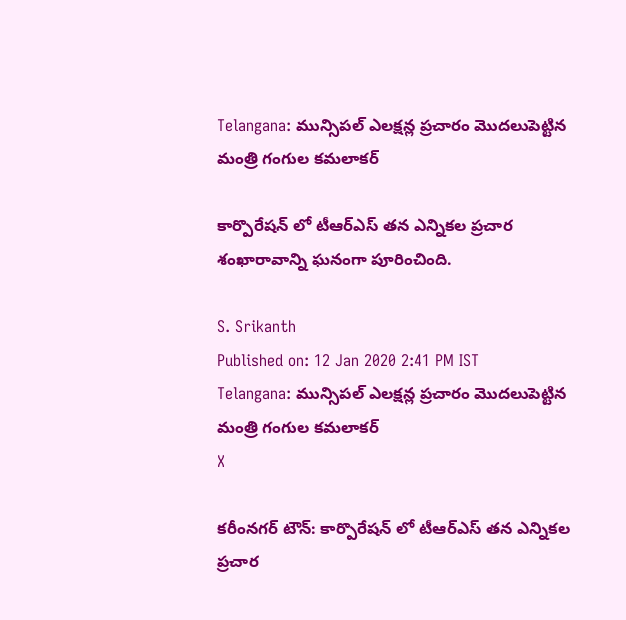Telangana: మున్సిపల్ ఎలక్షన్ల ప్రచారం మొదలుపెట్టిన మంత్రి గంగుల కమలాకర్

కార్పొరేషన్ లో టీఆర్ఎస్ తన ఎన్నికల ప్రచార శంఖారావాన్ని ఘనంగా పూరించింది.

S. Srikanth
Published on: 12 Jan 2020 2:41 PM IST
Telangana: మున్సిపల్ ఎలక్షన్ల ప్రచారం మొదలుపెట్టిన మంత్రి గంగుల కమలాకర్
X

కరీంనగర్ టౌన్: కార్పొరేషన్ లో టీఆర్ఎస్ తన ఎన్నికల ప్రచార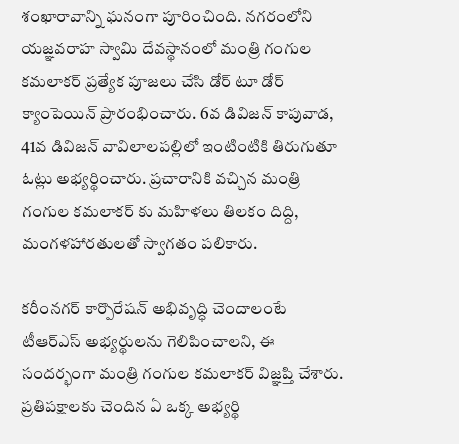శంఖారావాన్ని ఘనంగా పూరించింది. నగరంలోని యజ్ఞవరాహ స్వామి దేవస్థానంలో మంత్రి గంగుల కమలాకర్ ప్రత్యేక పూజలు చేసి డోర్ టూ డోర్ క్యాంపెయిన్ ప్రారంభించారు. 6వ డివిజన్ కాపువాడ, 41వ డివిజన్ వావిలాలపల్లిలో ఇంటింటికి తిరుగుతూ ఓట్లు అభ్యర్థించారు. ప్రచారానికి వచ్చిన మంత్రి గంగుల కమలాకర్ కు మహిళలు తిలకం దిద్ది, మంగళహారతులతో స్వాగతం పలికారు.

కరీంనగర్ కార్పొరేషన్ అభివృద్ధి చెందాలంటే టీఆర్ఎస్ అభ్యర్థులను గెలిపించాలని, ఈ సందర్భంగా మంత్రి గంగుల కమలాకర్ విజ్ఞప్తి చేశారు. ప్రతిపక్షాలకు చెందిన ఏ ఒక్క అభ్యర్థి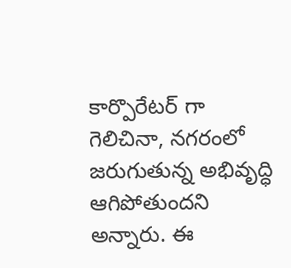కార్పొరేటర్ గా గెలిచినా, నగరంలో జరుగుతున్న అభివృద్ధి ఆగిపోతుందని అన్నారు. ఈ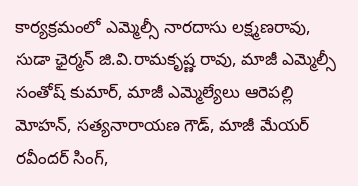కార్యక్రమంలో ఎమ్మెల్సీ నారదాసు లక్ష్మణరావు, సుడా ఛైర్మన్ జి.వి.రామకృష్ణ రావు, మాజీ ఎమ్మెల్సీ సంతోష్ కుమార్, మాజీ ఎమ్మెల్యేలు ఆరెపల్లి మోహన్, సత్యనారాయణ గౌడ్, మాజీ మేయర్ రవీందర్ సింగ్,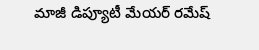మాజీ డిప్యూటీ మేయర్ రమేష్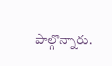పాల్గొన్నారు.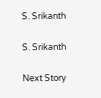S. Srikanth

S. Srikanth

Next Story